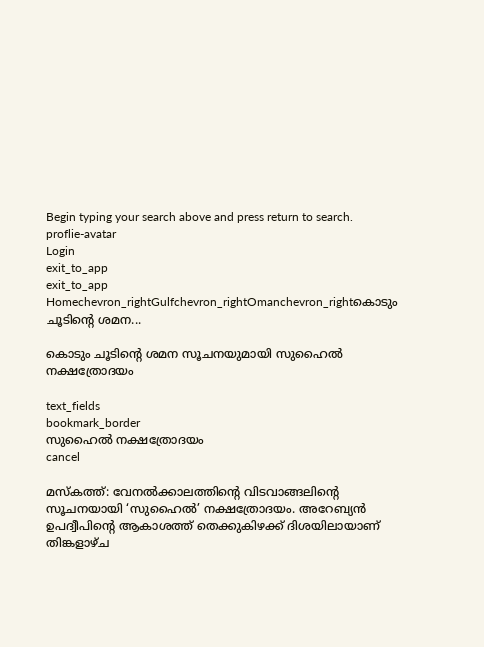Begin typing your search above and press return to search.
proflie-avatar
Login
exit_to_app
exit_to_app
Homechevron_rightGulfchevron_rightOmanchevron_rightകൊടും ചൂടിന്‍റെ ശമന...

കൊടും ചൂടിന്‍റെ ശമന സൂചനയുമായി സുഹൈൽ നക്ഷത്രോദയം

text_fields
bookmark_border
സുഹൈൽ നക്ഷത്രോദയം
cancel

മസ്കത്ത്: വേനൽക്കാലത്തിന്റെ വിടവാങ്ങലിന്റെ സൂചനയായി ‘സുഹൈൽ’ നക്ഷത്രോദയം. അറേബ്യൻ ഉപദ്വീപിന്റെ ആകാശത്ത് തെക്കുകിഴക്ക് ദിശയിലായാണ് തിങ്കളാഴ്ച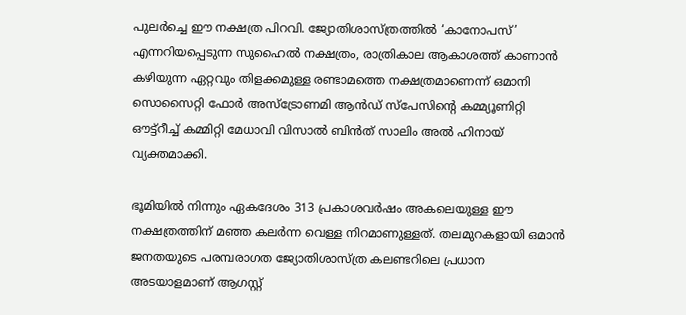പുലർച്ചെ ഈ നക്ഷത്ര പിറവി. ജ്യോതിശാസ്ത്രത്തിൽ ‘കാനോപസ്’ എന്നറിയപ്പെടുന്ന സുഹൈൽ നക്ഷത്രം, രാത്രികാല ആകാശത്ത് കാണാൻ കഴിയുന്ന ഏറ്റവും തിളക്കമുള്ള രണ്ടാമത്തെ നക്ഷത്രമാണെന്ന് ഒമാനി സൊസൈറ്റി ഫോർ അസ്ട്രോണമി ആൻഡ് സ്പേസിന്റെ കമ്മ്യൂണിറ്റി ഔട്ട്റീച്ച് കമ്മിറ്റി മേധാവി വിസാൽ ബിൻത് സാലിം അൽ ഹിനായ് വ്യക്തമാക്കി.

ഭൂമിയിൽ നിന്നും ഏകദേശം 313 പ്രകാശവർഷം അകലെയുള്ള ഈ നക്ഷത്രത്തിന് മഞ്ഞ കലർന്ന വെള്ള നിറമാണുള്ളത്. തലമുറകളായി ഒമാൻ ജനതയുടെ പരമ്പരാഗത ജ്യോതിശാസ്ത്ര കലണ്ടറിലെ പ്രധാന അടയാളമാണ് ആഗസ്റ്റ്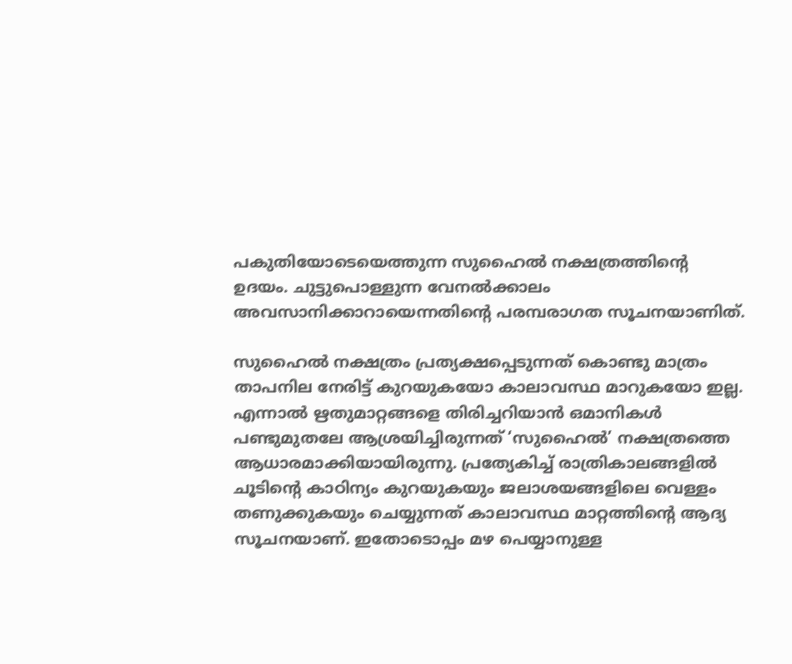പകുതിയോടെയെത്തുന്ന സുഹൈൽ നക്ഷത്രത്തിന്റെ ഉദയം. ചുട്ടുപൊള്ളുന്ന വേനൽക്കാലം അവസാനിക്കാറായെന്നതിന്റെ പരമ്പരാഗത സൂചനയാണിത്.

സുഹൈൽ നക്ഷത്രം പ്രത്യക്ഷപ്പെടുന്നത് കൊണ്ടു മാത്രം താപനില നേരിട്ട് കുറയുകയോ കാലാവസ്ഥ മാറുകയോ ഇല്ല. എന്നാൽ ഋതുമാറ്റങ്ങളെ തിരിച്ചറിയാൻ ഒമാനികൾ പണ്ടുമുതലേ ആശ്രയിച്ചിരുന്നത് ‘സുഹൈൽ’ നക്ഷത്രത്തെ ആധാരമാക്കിയായിരുന്നു. പ്രത്യേകിച്ച് രാത്രികാലങ്ങളിൽ ചൂടിന്റെ കാഠിന്യം കുറയുകയും ജലാശയങ്ങളിലെ വെള്ളം തണുക്കുകയും ചെയ്യുന്നത് കാലാവസ്ഥ മാറ്റത്തിന്റെ ആദ്യ സൂചനയാണ്. ഇതോടൊപ്പം മഴ പെയ്യാനുള്ള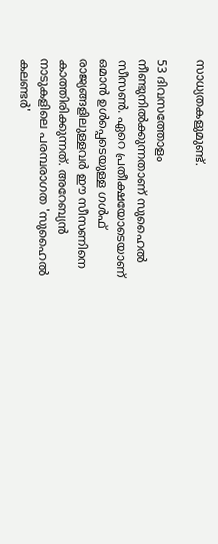സാധ്യതകളുമുണ്ട്.

53 ദിവസത്തോളം നീണ്ടുനിൽക്കുന്നതാണ് സുഹൈൽ സീസൺ. ഏറെ പ്രതീക്ഷയോടെയാണ് ഒമാൻ ഉൾപ്പെടെയുള്ള ഗൾഫ് രാജ്യങ്ങളിലുള്ളവർ ഈ സീസണിനെ കാത്തിരിക്കുന്നത്. അറേബ്യൻ നാടുകളിലെ പരമ്പരാഗത 'സുഹൈൽ കലണ്ടർ'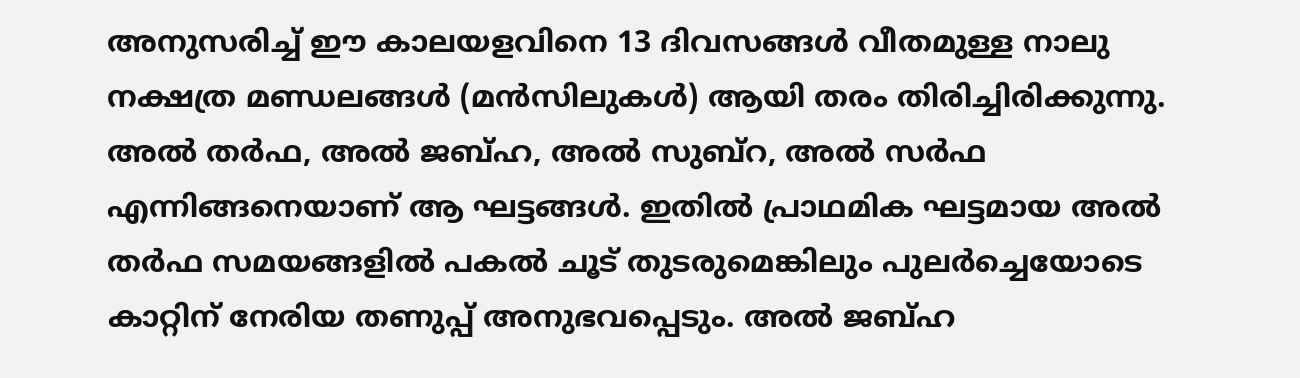അനുസരിച്ച് ഈ കാലയളവിനെ 13 ദിവസങ്ങൾ വീതമുള്ള നാലു നക്ഷത്ര മണ്ഡലങ്ങൾ (മൻസിലുകൾ) ആയി തരം തിരിച്ചിരിക്കുന്നു. അൽ തർഫ, അൽ ജബ്ഹ, അൽ സുബ്റ, അൽ സർഫ എന്നിങ്ങനെയാണ് ആ ഘട്ടങ്ങൾ. ഇതില്‍ പ്രാഥമിക ഘട്ടമായ അൽ തർഫ സമയങ്ങളിൽ പകൽ ചൂട് തുടരുമെങ്കിലും പുലർച്ചെയോടെ കാറ്റിന് നേരിയ തണുപ്പ് അനുഭവപ്പെടും. അൽ ജബ്ഹ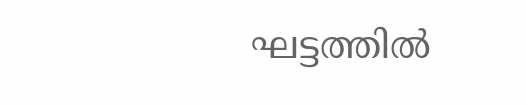ഘട്ടത്തിൽ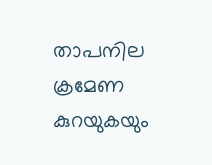താപനില ക്രമേണ കുറയുകയും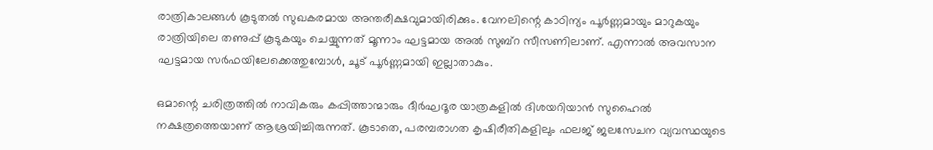രാത്രികാലങ്ങൾ കൂടുതൽ സുഖകരമായ അന്തരീക്ഷവുമായിരിക്കും. വേനലിന്റെ കാഠിന്യം പൂർണ്ണമായും മാറുകയും രാത്രിയിലെ തണുപ്പ് കൂടുകയും ചെയ്യുന്നത് മൂന്നാം ഘട്ടമായ അൽ സുബ്റ സീസണിലാണ്. എന്നാൽ അവസാന ഘട്ടമായ സർഫയിലേക്കെത്തുമ്പോൾ, ചൂട് പൂർണ്ണമായി ഇല്ലാതാകും.

ഒമാന്റെ ചരിത്രത്തിൽ നാവികരും കപ്പിത്താന്മാരും ദീർഘദൂര യാത്രകളിൽ ദിശയറിയാൻ സുഹൈൽ നക്ഷത്രത്തെയാണ് ആശ്രയിച്ചിരുന്നത്. കൂടാതെ, പരമ്പരാഗത കൃഷിരീതികളിലും ഫലജ് ജലസേചന വ്യവസ്ഥയുടെ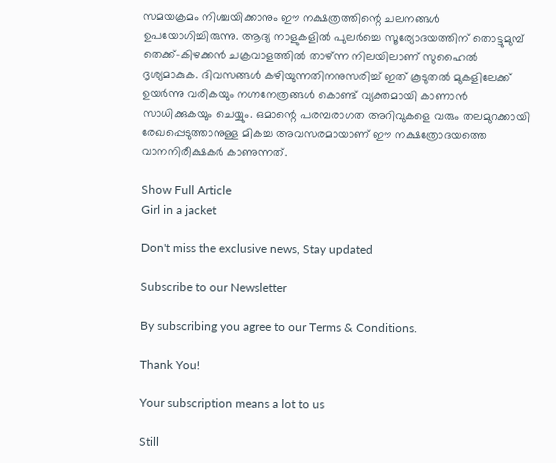സമയക്രമം നിശ്ചയിക്കാനും ഈ നക്ഷത്രത്തിന്റെ ചലനങ്ങൾ ഉപയോഗിച്ചിരുന്നു. ആദ്യ നാളുകളിൽ പുലർച്ചെ സൂര്യോദയത്തിന് തൊട്ടുമുമ്പ് തെക്ക്-കിഴക്കൻ ചക്രവാളത്തിൽ താഴ്ന്ന നിലയിലാണ് സുഹൈൽ ദൃശ്യമാകുക. ദിവസങ്ങൾ കഴിയുന്നതിനനുസരിച്ച് ഇത് കൂടുതൽ മുകളിലേക്ക് ഉയർന്നു വരികയും നഗ്നനേത്രങ്ങൾ കൊണ്ട് വ്യക്തമായി കാണാൻ സാധിക്കുകയും ചെയ്യും. ഒമാന്റെ പരമ്പരാഗത അറിവുകളെ വരും തലമുറക്കായി രേഖപ്പെടുത്താനുള്ള മികച്ച അവസരമായാണ് ഈ നക്ഷത്രോദയത്തെ വാനനിരീക്ഷകർ കാണുന്നത്.

Show Full Article
Girl in a jacket

Don't miss the exclusive news, Stay updated

Subscribe to our Newsletter

By subscribing you agree to our Terms & Conditions.

Thank You!

Your subscription means a lot to us

Still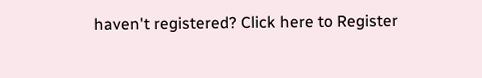haven't registered? Click here to Register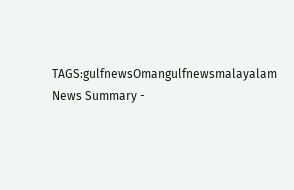TAGS:gulfnewsOmangulfnewsmalayalam
News Summary -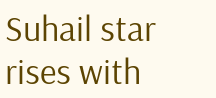Suhail star rises with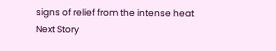signs of relief from the intense heat
Next Story